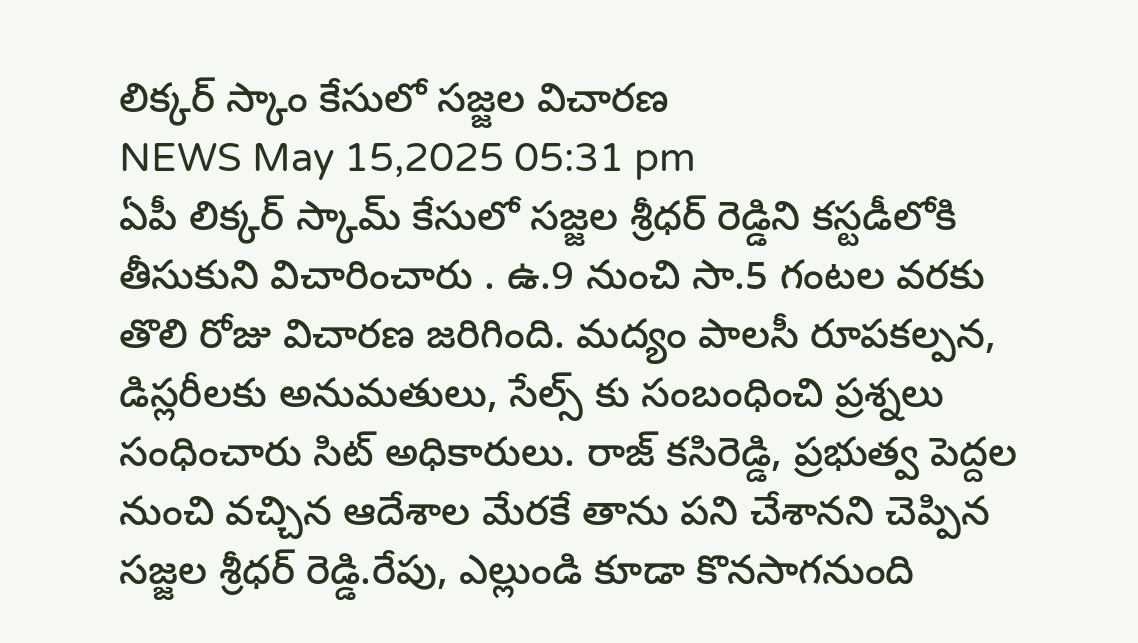లిక్కర్ స్కాం కేసులో సజ్జల విచారణ
NEWS May 15,2025 05:31 pm
ఏపీ లిక్కర్ స్కామ్ కేసులో సజ్జల శ్రీధర్ రెడ్డిని కస్టడీలోకి తీసుకుని విచారించారు . ఉ.9 నుంచి సా.5 గంటల వరకు తొలి రోజు విచారణ జరిగింది. మద్యం పాలసీ రూపకల్పన, డిస్లరీలకు అనుమతులు, సేల్స్ కు సంబంధించి ప్రశ్నలు సంధించారు సిట్ అధికారులు. రాజ్ కసిరెడ్డి, ప్రభుత్వ పెద్దల నుంచి వచ్చిన ఆదేశాల మేరకే తాను పని చేశానని చెప్పిన సజ్జల శ్రీధర్ రెడ్డి.రేపు, ఎల్లుండి కూడా కొనసాగనుంది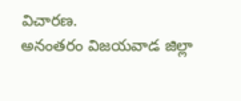విచారణ.
అనంతరం విజయవాడ జిల్లా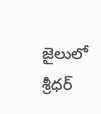జైలులో శ్రీధర్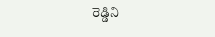రెడ్డిని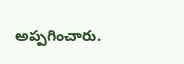అప్పగించారు.